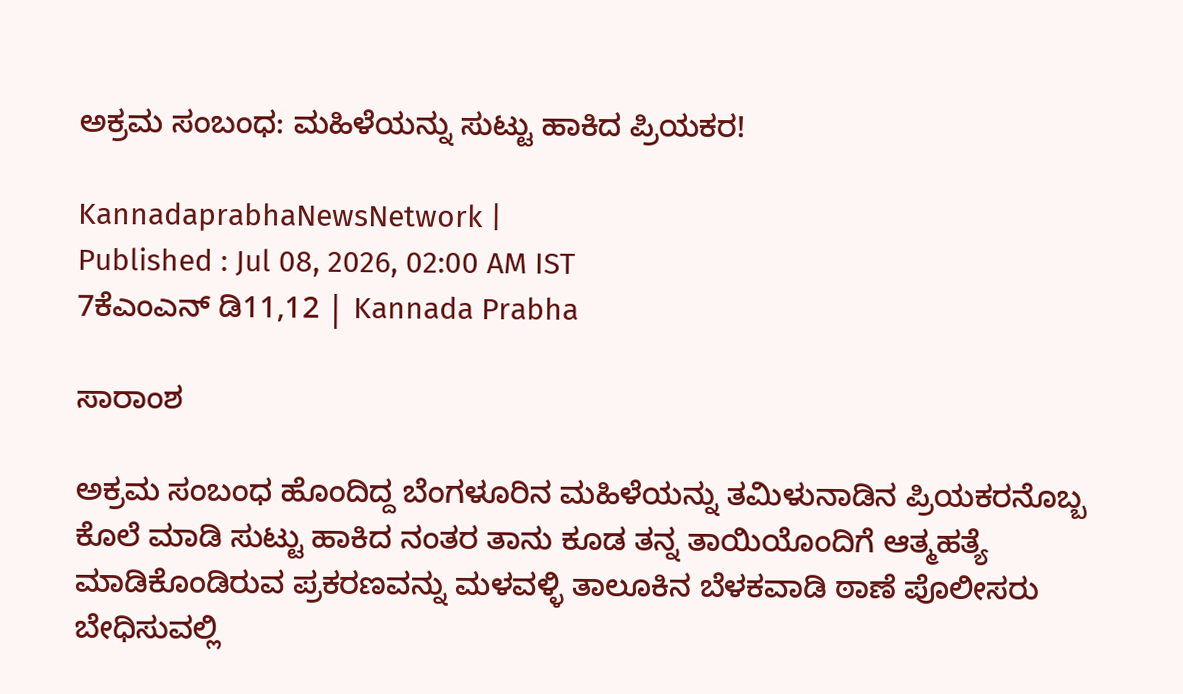ಅಕ್ರಮ ಸಂಬಂಧ: ಮಹಿಳೆಯನ್ನು ಸುಟ್ಟು ಹಾಕಿದ ಪ್ರಿಯಕರ!

KannadaprabhaNewsNetwork |
Published : Jul 08, 2026, 02:00 AM IST
7ಕೆಎಂಎನ್ ಡಿ11,12 | Kannada Prabha

ಸಾರಾಂಶ

ಅಕ್ರಮ ಸಂಬಂಧ ಹೊಂದಿದ್ದ ಬೆಂಗಳೂರಿನ ಮಹಿಳೆಯನ್ನು ತಮಿಳುನಾಡಿನ ಪ್ರಿಯಕರನೊಬ್ಬ ಕೊಲೆ ಮಾಡಿ ಸುಟ್ಟು ಹಾಕಿದ ನಂತರ ತಾನು ಕೂಡ ತನ್ನ ತಾಯಿಯೊಂದಿಗೆ ಆತ್ಮಹತ್ಯೆ ಮಾಡಿಕೊಂಡಿರುವ ಪ್ರಕರಣವನ್ನು ಮಳವಳ್ಳಿ ತಾಲೂಕಿನ ಬೆಳಕವಾಡಿ ಠಾಣೆ ಪೊಲೀಸರು ಬೇಧಿಸುವಲ್ಲಿ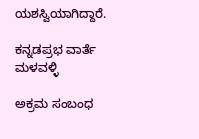ಯಶಸ್ವಿಯಾಗಿದ್ದಾರೆ.

ಕನ್ನಡಪ್ರಭ ವಾರ್ತೆ ಮಳವಳ್ಳಿ

ಅಕ್ರಮ ಸಂಬಂಧ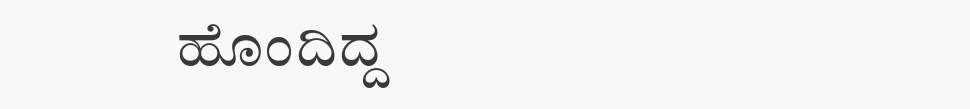ಹೊಂದಿದ್ದ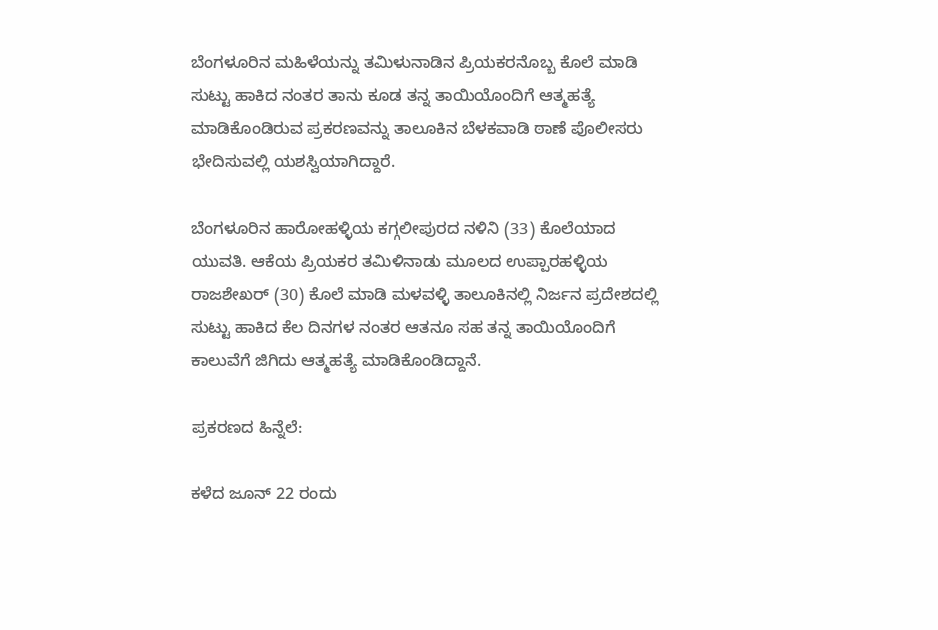ಬೆಂಗಳೂರಿನ ಮಹಿಳೆಯನ್ನು ತಮಿಳುನಾಡಿನ ಪ್ರಿಯಕರನೊಬ್ಬ ಕೊಲೆ ಮಾಡಿ ಸುಟ್ಟು ಹಾಕಿದ ನಂತರ ತಾನು ಕೂಡ ತನ್ನ ತಾಯಿಯೊಂದಿಗೆ ಆತ್ಮಹತ್ಯೆ ಮಾಡಿಕೊಂಡಿರುವ ಪ್ರಕರಣವನ್ನು ತಾಲೂಕಿನ ಬೆಳಕವಾಡಿ ಠಾಣೆ ಪೊಲೀಸರು ಭೇದಿಸುವಲ್ಲಿ ಯಶಸ್ವಿಯಾಗಿದ್ದಾರೆ.

ಬೆಂಗಳೂರಿನ ಹಾರೋಹಳ್ಳಿಯ ಕಗ್ಗಲೀಪುರದ ನಳಿನಿ (33) ಕೊಲೆಯಾದ ಯುವತಿ. ಆಕೆಯ ಪ್ರಿಯಕರ ತಮಿಳಿನಾಡು ಮೂಲದ ಉಪ್ಪಾರಹಳ್ಳಿಯ ರಾಜಶೇಖರ್ (30) ಕೊಲೆ ಮಾಡಿ ಮಳವಳ್ಳಿ ತಾಲೂಕಿನಲ್ಲಿ ನಿರ್ಜನ ಪ್ರದೇಶದಲ್ಲಿ ಸುಟ್ಟು ಹಾಕಿದ ಕೆಲ ದಿನಗಳ ನಂತರ ಆತನೂ ಸಹ ತನ್ನ ತಾಯಿಯೊಂದಿಗೆ ಕಾಲುವೆಗೆ ಜಿಗಿದು ಆತ್ಮಹತ್ಯೆ ಮಾಡಿಕೊಂಡಿದ್ದಾನೆ.

ಪ್ರಕರಣದ ಹಿನ್ನೆಲೆ:

ಕಳೆದ ಜೂನ್ 22 ರಂದು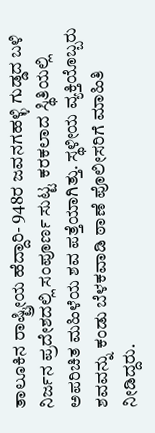ತಾಲೂಕಿನ ರಾಷ್ಟ್ರೀಯ ಹೆದ್ದಾರಿ- 948ರ ಜವನಗಹಳ್ಳಿ ಗುಡ್ಡದ ಬಳಿ ನಿರ್ಜನ ಪ್ರದೇಶದಲ್ಲಿ ಸಂಪೂರ್ಣ ಸುಟ್ಟ ಕರಕಲಾದ ಸ್ಥಿತಿಯಲ್ಲಿ ಅಪರಿಚಿತ ಮಹಿಳೆಯ ಶವ ಪತ್ತೆಯಾಗಿತ್ತು. ಸ್ಥಳೀಯ ವ್ಯಕ್ತಿಯೊಬ್ಬರು ಶವವನ್ನು ಕಂಡು ಬೆಳಕವಾಡಿ ಠಾಣೆ ಪೊಲೀಸರಿಗೆ ಮಾಹಿತಿ ನೀಡಿದ್ದರು.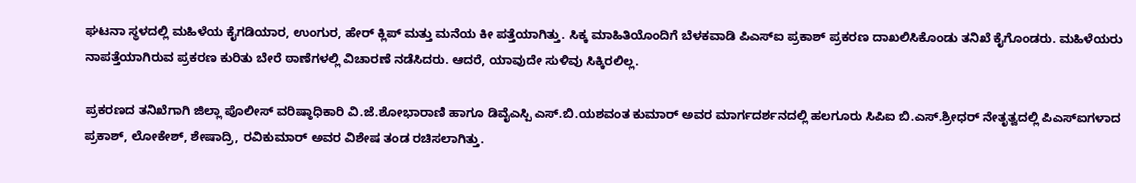ಘಟನಾ ಸ್ಥಳದಲ್ಲಿ ಮಹಿಳೆಯ ಕೈಗಡಿಯಾರ, ಉಂಗುರ, ಹೇರ್ ಕ್ಲಿಪ್ ಮತ್ತು ಮನೆಯ ಕೀ ಪತ್ತೆಯಾಗಿತ್ತು. ಸಿಕ್ಕ ಮಾಹಿತಿಯೊಂದಿಗೆ ಬೆಳಕವಾಡಿ ಪಿಎಸ್ಐ ಪ್ರಕಾಶ್ ಪ್ರಕರಣ ದಾಖಲಿಸಿಕೊಂಡು ತನಿಖೆ ಕೈಗೊಂಡರು. ಮಹಿಳೆಯರು ನಾಪತ್ತೆಯಾಗಿರುವ ಪ್ರಕರಣ ಕುರಿತು ಬೇರೆ ಠಾಣೆಗಳಲ್ಲಿ ವಿಚಾರಣೆ ನಡೆಸಿದರು. ಆದರೆ, ಯಾವುದೇ ಸುಳಿವು ಸಿಕ್ಕಿರಲಿಲ್ಲ.

ಪ್ರಕರಣದ ತನಿಖೆಗಾಗಿ ಜಿಲ್ಲಾ ಪೊಲೀಸ್ ವರಿಷ್ಠಾಧಿಕಾರಿ ವಿ.ಜೆ.ಶೋಭಾರಾಣಿ ಹಾಗೂ ಡಿವೈಎಸ್ಪಿ ಎಸ್.ಬಿ.ಯಶವಂತ ಕುಮಾರ್ ಅವರ ಮಾರ್ಗದರ್ಶನದಲ್ಲಿ ಹಲಗೂರು ಸಿಪಿಐ ಬಿ.ಎಸ್.ಶ್ರೀಧರ್ ನೇತೃತ್ವದಲ್ಲಿ ಪಿಎಸ್ಐಗಳಾದ ಪ್ರಕಾಶ್, ಲೋಕೇಶ್, ಶೇಷಾದ್ರಿ, ರವಿಕುಮಾರ್ ಅವರ ವಿಶೇಷ ತಂಡ ರಚಿಸಲಾಗಿತ್ತು.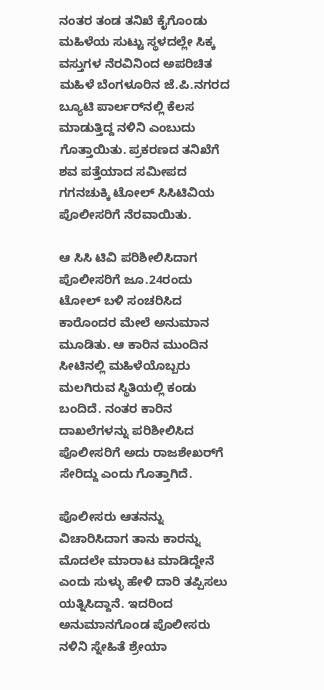ನಂತರ ತಂಡ ತನಿಖೆ ಕೈಗೊಂಡು ಮಹಿಳೆಯ ಸುಟ್ಟು ಸ್ಥಳದಲ್ಲೇ ಸಿಕ್ಕ ವಸ್ತುಗಳ ನೆರವಿನಿಂದ ಅಪರಿಚಿತ ಮಹಿಳೆ ಬೆಂಗಳೂರಿನ ಜೆ.ಪಿ.ನಗರದ ಬ್ಯೂಟಿ ಪಾರ್ಲರ್‌ನಲ್ಲಿ ಕೆಲಸ ಮಾಡುತ್ತಿದ್ದ ನಳಿನಿ ಎಂಬುದು ಗೊತ್ತಾಯಿತು. ಪ್ರಕರಣದ ತನಿಖೆಗೆ ಶವ ಪತ್ತೆಯಾದ ಸಮೀಪದ ಗಗನಚುಕ್ಕಿ ಟೋಲ್‌ ಸಿಸಿಟಿವಿಯ ಪೊಲೀಸರಿಗೆ ನೆರವಾಯಿತು.

ಆ ಸಿಸಿ ಟಿವಿ ಪರಿಶೀಲಿಸಿದಾಗ ಪೊಲೀಸರಿಗೆ ಜೂ.24ರಂದು ಟೋಲ್ ಬಳಿ ಸಂಚರಿಸಿದ ಕಾರೊಂದರ ಮೇಲೆ ಅನುಮಾನ ಮೂಡಿತು. ಆ ಕಾರಿನ ಮುಂದಿನ ಸೀಟಿನಲ್ಲಿ ಮಹಿಳೆಯೊಬ್ಬರು ಮಲಗಿರುವ ಸ್ಥಿತಿಯಲ್ಲಿ ಕಂಡು ಬಂದಿದೆ. ನಂತರ ಕಾರಿನ ದಾಖಲೆಗಳನ್ನು ಪರಿಶೀಲಿಸಿದ ಪೊಲೀಸರಿಗೆ ಅದು ರಾಜಶೇಖರ್‌ಗೆ ಸೇರಿದ್ದು ಎಂದು ಗೊತ್ತಾಗಿದೆ.

ಪೊಲೀಸರು ಆತನನ್ನು ವಿಚಾರಿಸಿದಾಗ ತಾನು ಕಾರನ್ನು ಮೊದಲೇ ಮಾರಾಟ ಮಾಡಿದ್ದೇನೆ ಎಂದು ಸುಳ್ಳು ಹೇಳಿ ದಾರಿ ತಪ್ಪಿಸಲು ಯತ್ನಿಸಿದ್ದಾನೆ. ಇದರಿಂದ ಅನುಮಾನಗೊಂಡ ಪೊಲೀಸರು ನಳಿನಿ ಸ್ನೇಹಿತೆ ಶ್ರೇಯಾ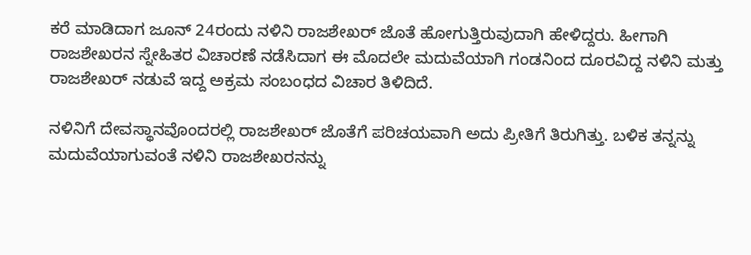ಕರೆ ಮಾಡಿದಾಗ ಜೂನ್ 24ರಂದು ನಳಿನಿ ರಾಜಶೇಖರ್ ಜೊತೆ ಹೋಗುತ್ತಿರುವುದಾಗಿ ಹೇಳಿದ್ದರು. ಹೀಗಾಗಿ ರಾಜಶೇಖರನ ಸ್ನೇಹಿತರ ವಿಚಾರಣೆ ನಡೆಸಿದಾಗ ಈ ಮೊದಲೇ ಮದುವೆಯಾಗಿ ಗಂಡನಿಂದ ದೂರವಿದ್ದ ನಳಿನಿ ಮತ್ತು ರಾಜಶೇಖರ್ ನಡುವೆ ಇದ್ದ ಅಕ್ರಮ ಸಂಬಂಧದ ವಿಚಾರ ತಿಳಿದಿದೆ.

ನಳಿನಿಗೆ ದೇವಸ್ಥಾನವೊಂದರಲ್ಲಿ ರಾಜಶೇಖರ್ ಜೊತೆಗೆ ಪರಿಚಯವಾಗಿ ಅದು ಪ್ರೀತಿಗೆ ತಿರುಗಿತ್ತು. ಬಳಿಕ ತನ್ನನ್ನು ಮದುವೆಯಾಗುವಂತೆ ನಳಿನಿ ರಾಜಶೇಖರನನ್ನು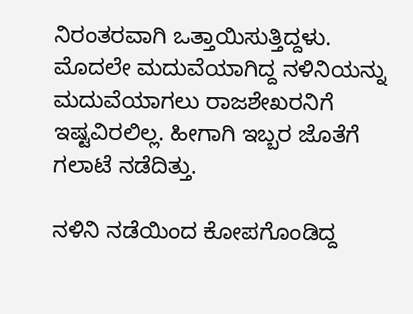ನಿರಂತರವಾಗಿ ಒತ್ತಾಯಿಸುತ್ತಿದ್ದಳು. ಮೊದಲೇ ಮದುವೆಯಾಗಿದ್ದ ನಳಿನಿಯನ್ನು ಮದುವೆಯಾಗಲು ರಾಜಶೇಖರನಿಗೆ ಇಷ್ಟವಿರಲಿಲ್ಲ. ಹೀಗಾಗಿ ಇಬ್ಬರ ಜೊತೆಗೆ ಗಲಾಟೆ ನಡೆದಿತ್ತು.

ನಳಿನಿ ನಡೆಯಿಂದ ಕೋಪಗೊಂಡಿದ್ದ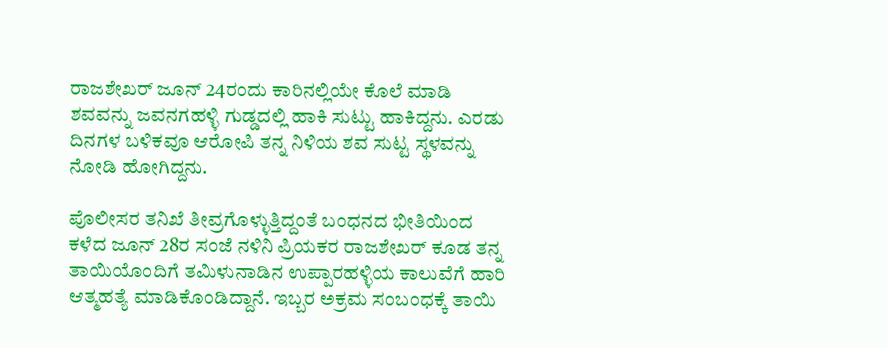ರಾಜಶೇಖರ್ ಜೂನ್ 24ರಂದು ಕಾರಿನಲ್ಲಿಯೇ ಕೊಲೆ ಮಾಡಿ ಶವವನ್ನು ಜವನಗಹಳ್ಳಿ ಗುಡ್ಡದಲ್ಲಿ ಹಾಕಿ ಸುಟ್ಟು ಹಾಕಿದ್ದನು. ಎರಡು ದಿನಗಳ ಬಳಿಕವೂ ಆರೋಪಿ ತನ್ನ ನಿಳಿಯ ಶವ ಸುಟ್ಟ ಸ್ಥಳವನ್ನು ನೋಡಿ ಹೋಗಿದ್ದನು.

ಪೊಲೀಸರ ತನಿಖೆ ತೀವ್ರಗೊಳ್ಳುತ್ತಿದ್ದಂತೆ ಬಂಧನದ ಭೀತಿಯಿಂದ ಕಳೆದ ಜೂನ್ 28ರ ಸಂಜೆ ನಳಿನಿ ಪ್ರಿಯಕರ ರಾಜಶೇಖರ್ ಕೂಡ ತನ್ನ ತಾಯಿಯೊಂದಿಗೆ ತಮಿಳುನಾಡಿನ ಉಪ್ಪಾರಹಳ್ಳಿಯ ಕಾಲುವೆಗೆ ಹಾರಿ ಆತ್ಮಹತ್ಯೆ ಮಾಡಿಕೊಂಡಿದ್ದಾನೆ. ಇಬ್ಬರ ಅಕ್ರಮ ಸಂಬಂಧಕ್ಕೆ ತಾಯಿ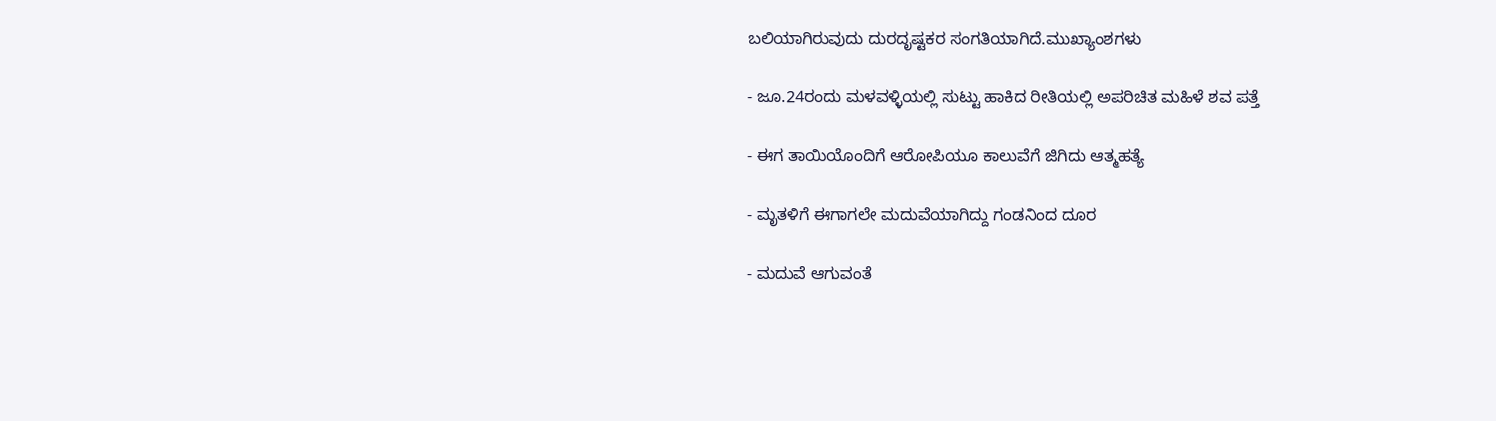ಬಲಿಯಾಗಿರುವುದು ದುರದೃಷ್ಟಕರ ಸಂಗತಿಯಾಗಿದೆ.ಮುಖ್ಯಾಂಶಗಳು

- ಜೂ.24ರಂದು ಮಳವಳ್ಳಿಯಲ್ಲಿ ಸುಟ್ಟು ಹಾಕಿದ ರೀತಿಯಲ್ಲಿ ಅಪರಿಚಿತ ಮಹಿಳೆ ಶವ ಪತ್ತೆ

- ಈಗ ತಾಯಿಯೊಂದಿಗೆ ಆರೋಪಿಯೂ ಕಾಲುವೆಗೆ ಜಿಗಿದು ಆತ್ಮಹತ್ಯೆ

- ಮೃತಳಿಗೆ ಈಗಾಗಲೇ ಮದುವೆಯಾಗಿದ್ದು ಗಂಡನಿಂದ ದೂರ

- ಮದುವೆ ಆಗುವಂತೆ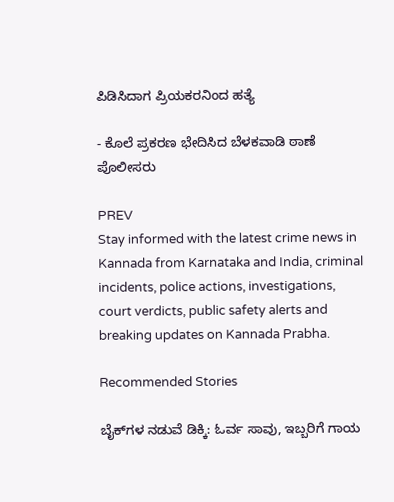ಪಿಡಿಸಿದಾಗ ಪ್ರಿಯಕರನಿಂದ ಹತ್ಯೆ

- ಕೊಲೆ ಪ್ರಕರಣ ಭೇದಿಸಿದ ಬೆಳಕವಾಡಿ ಠಾಣೆ ಪೊಲೀಸರು

PREV
Stay informed with the latest crime news in Kannada from Karnataka and India, criminal incidents, police actions, investigations, court verdicts, public safety alerts and breaking updates on Kannada Prabha.

Recommended Stories

ಬೈಕ್‌ಗಳ ನಡುವೆ ಡಿಕ್ಕಿ: ಓರ್ವ ಸಾವು, ಇಬ್ಬರಿಗೆ ಗಾಯ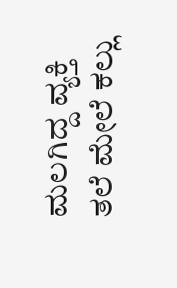ಮಲಗಿದ್ದ ವ್ಯಕ್ತಿ ತಲೆ ಮೇಲೆ ಕಲ್ಲು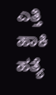ಎತ್ತಿ ಹಾಕಿ ಹತ್ಯೆ